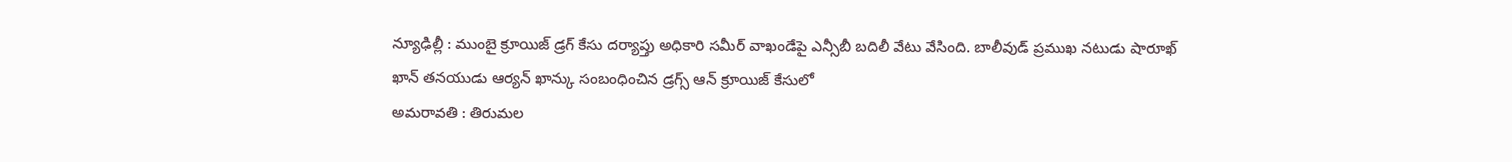న్యూఢిల్లీ : ముంబై క్రూయిజ్ డ్రగ్ కేసు దర్యాప్తు అధికారి సమీర్ వాఖండేపై ఎన్సీబీ బదిలీ వేటు వేసింది. బాలీవుడ్ ప్రముఖ నటుడు షారూఖ్ ఖాన్ తనయుడు ఆర్యన్ ఖాన్కు సంబంధించిన డ్రగ్స్ ఆన్ క్రూయిజ్ కేసులో
అమరావతి : తిరుమల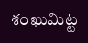శంఖుమిట్ట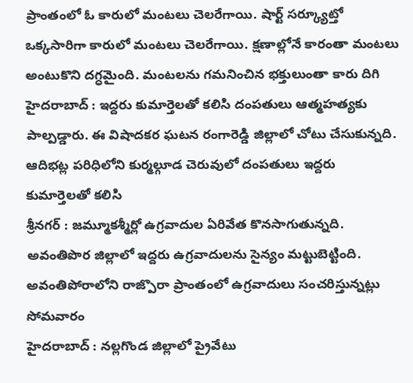ప్రాంతంలో ఓ కారులో మంటలు చెలరేగాయి. షార్ట్ సర్క్యూట్తో ఒక్కసారిగా కారులో మంటలు చెలరేగాయి. క్షణాల్లోనే కారంతా మంటలు అంటుకొని దగ్ధమైంది. మంటలను గమనించిన భక్తులుంతా కారు దిగి
హైదరాబాద్ : ఇద్దరు కుమార్తెలతో కలిసి దంపతులు ఆత్మహత్యకు పాల్పడ్డారు. ఈ విషాదకర ఘటన రంగారెడ్డి జిల్లాలో చోటు చేసుకున్నది. ఆదిభట్ల పరిధిలోని కుర్మల్గూడ చెరువులో దంపతులు ఇద్దరు కుమార్తెలతో కలిసి
శ్రీనగర్ : జమ్మూకశ్మీర్లో ఉగ్రవాదుల ఏరివేత కొనసాగుతున్నది. అవంతిపొర జిల్లాలో ఇద్దరు ఉగ్రవాదులను సైన్యం మట్టుబెట్టింది. అవంతిపోరాలోని రాజ్పొరా ప్రాంతంలో ఉగ్రవాదులు సంచరిస్తున్నట్లు సోమవారం
హైదరాబాద్ : నల్లగొండ జిల్లాలో ప్రైవేటు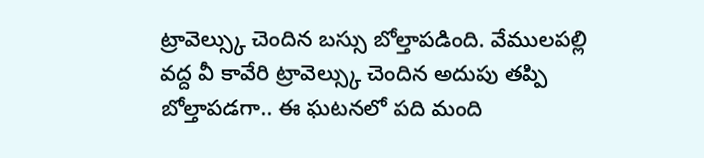ట్రావెల్స్కు చెందిన బస్సు బోల్తాపడింది. వేములపల్లి వద్ద వీ కావేరి ట్రావెల్స్కు చెందిన అదుపు తప్పి బోల్తాపడగా.. ఈ ఘటనలో పది మంది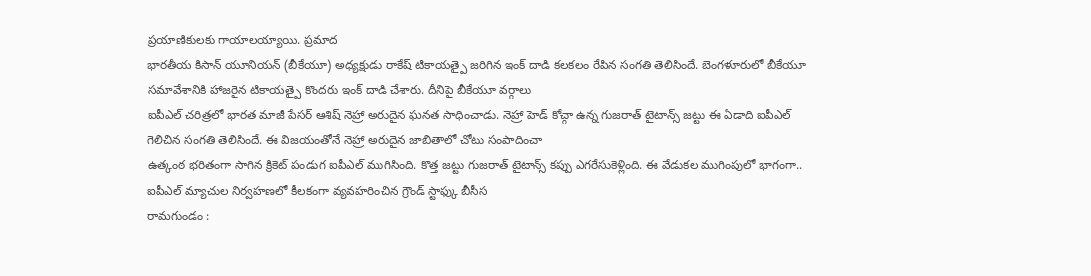ప్రయాణికులకు గాయాలయ్యాయి. ప్రమాద
భారతీయ కిసాన్ యూనియన్ (బీకేయూ) అధ్యక్షుడు రాకేష్ టికాయత్పై జరిగిన ఇంక్ దాడి కలకలం రేపిన సంగతి తెలిసిందే. బెంగళూరులో బీకేయూ సమావేశానికి హాజరైన టికాయత్పై కొందరు ఇంక్ దాడి చేశారు. దీనిపై బీకేయూ వర్గాలు
ఐపీఎల్ చరిత్రలో భారత మాజీ పేసర్ ఆశిష్ నెహ్రా అరుదైన ఘనత సాధించాడు. నెహ్రా హెడ్ కోచ్గా ఉన్న గుజరాత్ టైటాన్స్ జట్టు ఈ ఏడాది ఐపీఎల్ గెలిచిన సంగతి తెలిసిందే. ఈ విజయంతోనే నెహ్రా అరుదైన జాబితాలో చోటు సంపాదించా
ఉత్కంఠ భరితంగా సాగిన క్రికెట్ పండుగ ఐపీఎల్ ముగిసింది. కొత్త జట్టు గుజరాత్ టైటాన్స్ కప్పు ఎగరేసుకెళ్లింది. ఈ వేడుకల ముగింపులో భాగంగా.. ఐపీఎల్ మ్యాచుల నిర్వహణలో కీలకంగా వ్యవహరించిన గ్రౌండ్ స్టాఫ్కు బీసీస
రామగుండం :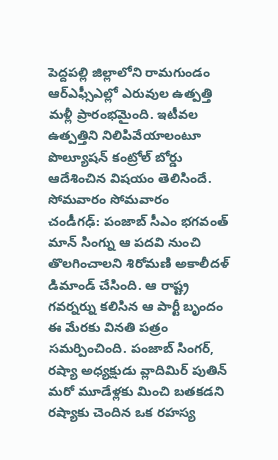పెద్దపల్లి జిల్లాలోని రామగుండం ఆర్ఎఫ్సీఎల్లో ఎరువుల ఉత్పత్తి మళ్లీ ప్రారంభమైంది. ఇటీవల ఉత్పత్తిని నిలిపివేయాలంటూ పొల్యూషన్ కంట్రోల్ బోర్డు ఆదేశించిన విషయం తెలిసిందే. సోమవారం సోమవారం
చండీగఢ్: పంజాబ్ సీఎం భగవంత్ మాన్ సింగ్ను ఆ పదవి నుంచి తొలగించాలని శిరోమణి అకాలీదళ్ డిమాండ్ చేసింది. ఆ రాష్ట్ర గవర్నర్ను కలిసిన ఆ పార్టీ బృందం ఈ మేరకు వినతి పత్రం సమర్పించింది. పంజాబ్ సింగర్,
రష్యా అధ్యక్షుడు వ్లాదిమిర్ పుతిన్ మరో మూడేళ్లకు మించి బతకడని రష్యాకు చెందిన ఒక రహస్య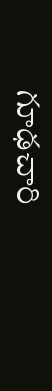గూఢచారి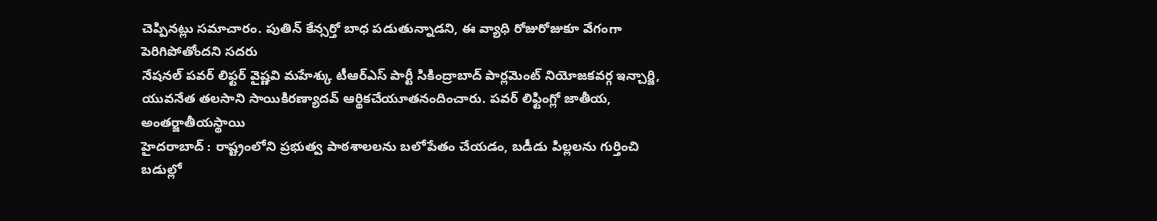చెప్పినట్లు సమాచారం. పుతిన్ కేన్సర్తో బాధ పడుతున్నాడని, ఈ వ్యాధి రోజురోజుకూ వేగంగా పెరిగిపోతోందని సదరు
నేషనల్ పవర్ లిఫ్టర్ వైష్ణవి మహేశ్కు టీఆర్ఎస్ పార్టీ సికింద్రాబాద్ పార్లమెంట్ నియోజకవర్గ ఇన్చార్జి, యువనేత తలసాని సాయికిరణ్యాదవ్ ఆర్థికచేయూతనందించారు. పవర్ లిఫ్టింగ్లో జాతీయ, అంతర్జాతీయస్థాయి
హైదరాబాద్ : రాష్ట్రంలోని ప్రభుత్వ పాఠశాలలను బలోపేతం చేయడం, బడీడు పిల్లలను గుర్తించి బడుల్లో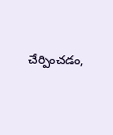చేర్పించడం,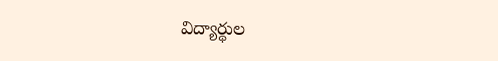విద్యార్థుల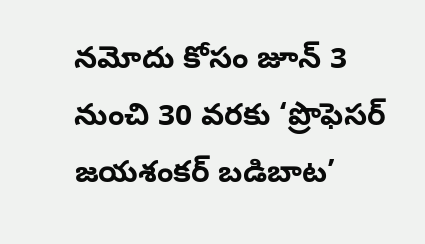నమోదు కోసం జూన్ 3 నుంచి 30 వరకు ‘ప్రొఫెసర్ జయశంకర్ బడిబాట’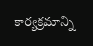కార్యక్రమాన్ని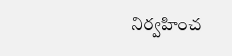నిర్వహించ